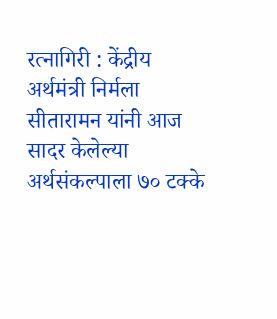रत्नागिरी : केंद्रीय अर्थमंत्री निर्मला सीतारामन यांनी आज सादर केलेल्या अर्थसंकल्पाला ७० टक्के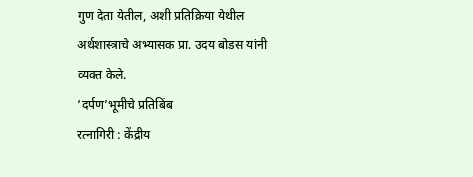गुण देता येतील, अशी प्रतिक्रिया येथील अर्थशास्त्राचे अभ्यासक प्रा. उदय बोडस यांनी व्यक्त केले.
‘दर्पण’भूमीचे प्रतिबिंब
रत्नागिरी : केंद्रीय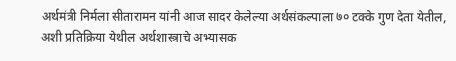अर्थमंत्री निर्मला सीतारामन यांनी आज सादर केलेल्या अर्थसंकल्पाला ७० टक्के गुण देता येतील, अशी प्रतिक्रिया येथील अर्थशास्त्राचे अभ्यासक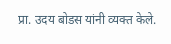प्रा. उदय बोडस यांनी व्यक्त केले.